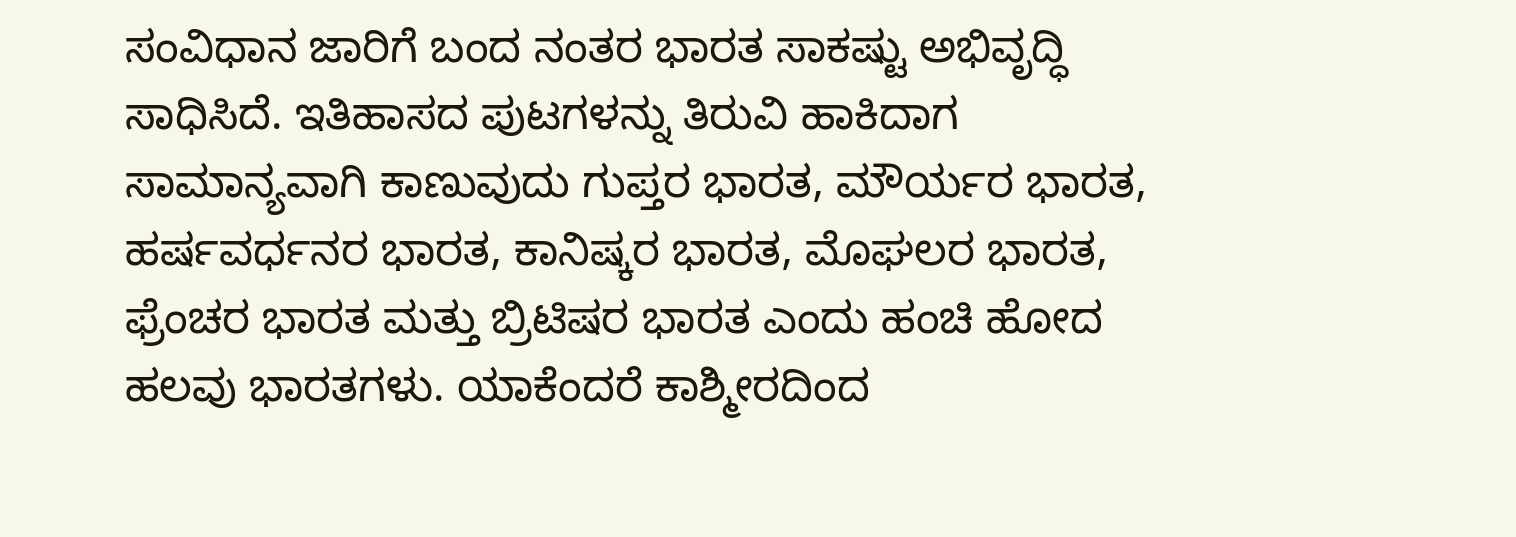ಸಂವಿಧಾನ ಜಾರಿಗೆ ಬಂದ ನಂತರ ಭಾರತ ಸಾಕಷ್ಟು ಅಭಿವೃದ್ಧಿ ಸಾಧಿಸಿದೆ. ಇತಿಹಾಸದ ಪುಟಗಳನ್ನು ತಿರುವಿ ಹಾಕಿದಾಗ ಸಾಮಾನ್ಯವಾಗಿ ಕಾಣುವುದು ಗುಪ್ತರ ಭಾರತ, ಮೌರ್ಯರ ಭಾರತ, ಹರ್ಷವರ್ಧನರ ಭಾರತ, ಕಾನಿಷ್ಕರ ಭಾರತ, ಮೊಘಲರ ಭಾರತ, ಫ್ರೆಂಚರ ಭಾರತ ಮತ್ತು ಬ್ರಿಟಿಷರ ಭಾರತ ಎಂದು ಹಂಚಿ ಹೋದ ಹಲವು ಭಾರತಗಳು. ಯಾಕೆಂದರೆ ಕಾಶ್ಮೀರದಿಂದ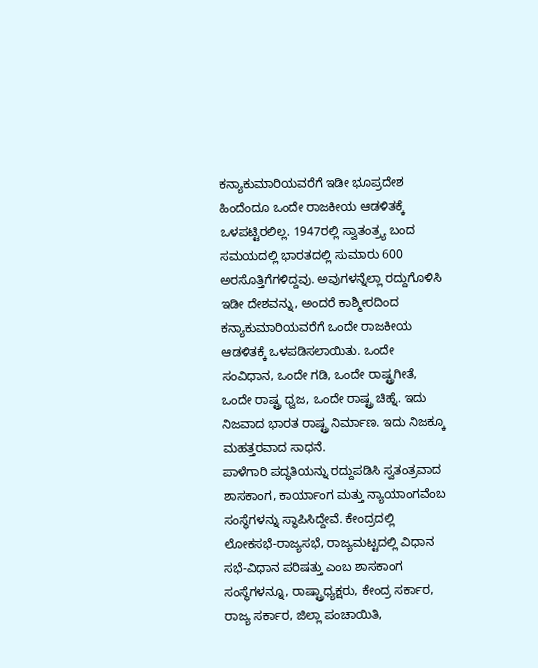ಕನ್ಯಾಕುಮಾರಿಯವರೆಗೆ ಇಡೀ ಭೂಪ್ರದೇಶ ಹಿಂದೆಂದೂ ಒಂದೇ ರಾಜಕೀಯ ಆಡಳಿತಕ್ಕೆ ಒಳಪಟ್ಟಿರಲಿಲ್ಲ. 1947ರಲ್ಲಿ ಸ್ವಾತಂತ್ರ್ಯ ಬಂದ ಸಮಯದಲ್ಲಿ ಭಾರತದಲ್ಲಿ ಸುಮಾರು 600 ಅರಸೊತ್ತಿಗೆಗಳಿದ್ದವು. ಅವುಗಳನ್ನೆಲ್ಲಾ ರದ್ದುಗೊಳಿಸಿ ಇಡೀ ದೇಶವನ್ನು, ಅಂದರೆ ಕಾಶ್ಮೀರದಿಂದ ಕನ್ಯಾಕುಮಾರಿಯವರೆಗೆ ಒಂದೇ ರಾಜಕೀಯ ಆಡಳಿತಕ್ಕೆ ಒಳಪಡಿಸಲಾಯಿತು. ಒಂದೇ ಸಂವಿಧಾನ, ಒಂದೇ ಗಡಿ, ಒಂದೇ ರಾಷ್ಟ್ರಗೀತೆ, ಒಂದೇ ರಾಷ್ಟ್ರ ಧ್ವಜ, ಒಂದೇ ರಾಷ್ಟ್ರ ಚಿಹ್ನೆ. ಇದು ನಿಜವಾದ ಭಾರತ ರಾಷ್ಟ್ರ ನಿರ್ಮಾಣ. ಇದು ನಿಜಕ್ಕೂ ಮಹತ್ತರವಾದ ಸಾಧನೆ.
ಪಾಳೆಗಾರಿ ಪದ್ಧತಿಯನ್ನು ರದ್ದುಪಡಿಸಿ ಸ್ವತಂತ್ರವಾದ ಶಾಸಕಾಂಗ, ಕಾರ್ಯಾಂಗ ಮತ್ತು ನ್ಯಾಯಾಂಗವೆಂಬ ಸಂಸ್ಥೆಗಳನ್ನು ಸ್ಥಾಪಿಸಿದ್ದೇವೆ. ಕೇಂದ್ರದಲ್ಲಿ ಲೋಕಸಭೆ-ರಾಜ್ಯಸಭೆ, ರಾಜ್ಯಮಟ್ಟದಲ್ಲಿ ವಿಧಾನ ಸಭೆ-ವಿಧಾನ ಪರಿಷತ್ತು ಎಂಬ ಶಾಸಕಾಂಗ ಸಂಸ್ಥೆಗಳನ್ನೂ, ರಾಷ್ಟ್ರಾಧ್ಯಕ್ಷರು, ಕೇಂದ್ರ ಸರ್ಕಾರ, ರಾಜ್ಯ ಸರ್ಕಾರ, ಜಿಲ್ಲಾ ಪಂಚಾಯಿತಿ,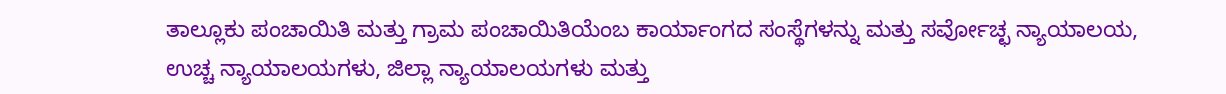ತಾಲ್ಲೂಕು ಪಂಚಾಯಿತಿ ಮತ್ತು ಗ್ರಾಮ ಪಂಚಾಯಿತಿಯೆಂಬ ಕಾರ್ಯಾಂಗದ ಸಂಸ್ಥೆಗಳನ್ನು ಮತ್ತು ಸರ್ವೋಚ್ಛ ನ್ಯಾಯಾಲಯ, ಉಚ್ಚ ನ್ಯಾಯಾಲಯಗಳು, ಜಿಲ್ಲಾ ನ್ಯಾಯಾಲಯಗಳು ಮತ್ತು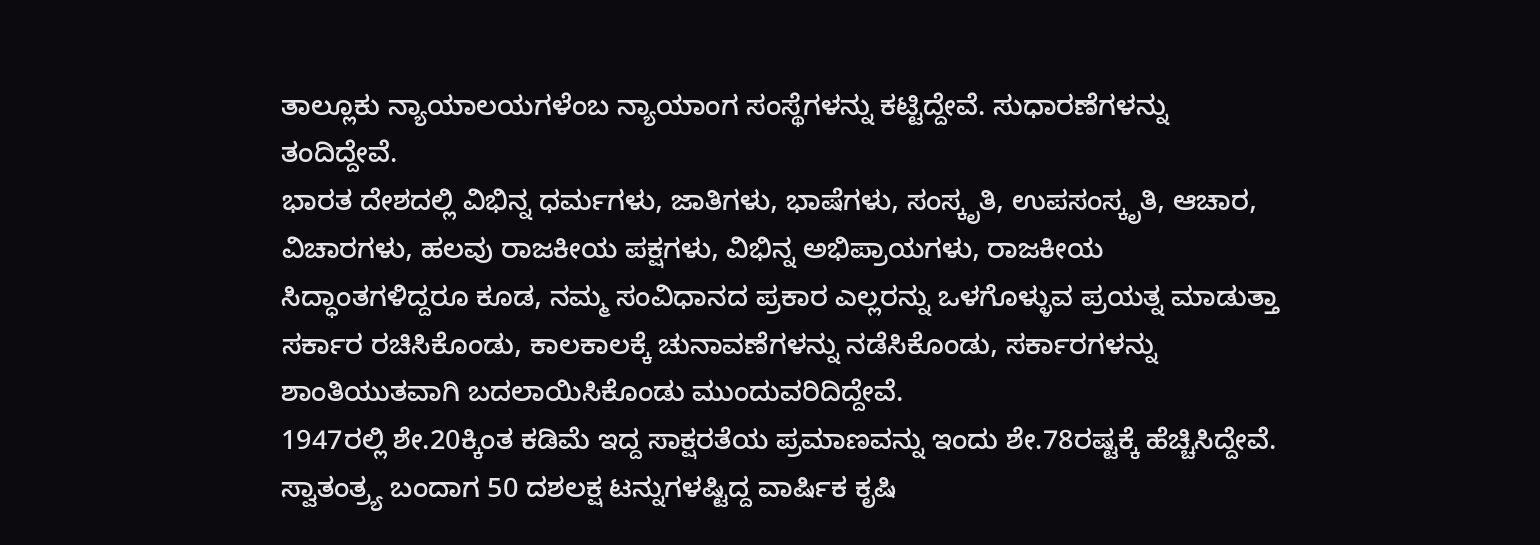ತಾಲ್ಲೂಕು ನ್ಯಾಯಾಲಯಗಳೆಂಬ ನ್ಯಾಯಾಂಗ ಸಂಸ್ಥೆಗಳನ್ನು ಕಟ್ಟಿದ್ದೇವೆ. ಸುಧಾರಣೆಗಳನ್ನು ತಂದಿದ್ದೇವೆ.
ಭಾರತ ದೇಶದಲ್ಲಿ ವಿಭಿನ್ನ ಧರ್ಮಗಳು, ಜಾತಿಗಳು, ಭಾಷೆಗಳು, ಸಂಸ್ಕೃತಿ, ಉಪಸಂಸ್ಕೃತಿ, ಆಚಾರ, ವಿಚಾರಗಳು, ಹಲವು ರಾಜಕೀಯ ಪಕ್ಷಗಳು, ವಿಭಿನ್ನ ಅಭಿಪ್ರಾಯಗಳು, ರಾಜಕೀಯ ಸಿದ್ಧಾಂತಗಳಿದ್ದರೂ ಕೂಡ, ನಮ್ಮ ಸಂವಿಧಾನದ ಪ್ರಕಾರ ಎಲ್ಲರನ್ನು ಒಳಗೊಳ್ಳುವ ಪ್ರಯತ್ನ ಮಾಡುತ್ತಾ ಸರ್ಕಾರ ರಚಿಸಿಕೊಂಡು, ಕಾಲಕಾಲಕ್ಕೆ ಚುನಾವಣೆಗಳನ್ನು ನಡೆಸಿಕೊಂಡು, ಸರ್ಕಾರಗಳನ್ನು ಶಾಂತಿಯುತವಾಗಿ ಬದಲಾಯಿಸಿಕೊಂಡು ಮುಂದುವರಿದಿದ್ದೇವೆ.
1947ರಲ್ಲಿ ಶೇ.20ಕ್ಕಿಂತ ಕಡಿಮೆ ಇದ್ದ ಸಾಕ್ಷರತೆಯ ಪ್ರಮಾಣವನ್ನು ಇಂದು ಶೇ.78ರಷ್ಟಕ್ಕೆ ಹೆಚ್ಚಿಸಿದ್ದೇವೆ. ಸ್ವಾತಂತ್ರ್ಯ ಬಂದಾಗ 50 ದಶಲಕ್ಷ ಟನ್ನುಗಳಷ್ಟಿದ್ದ ವಾರ್ಷಿಕ ಕೃಷಿ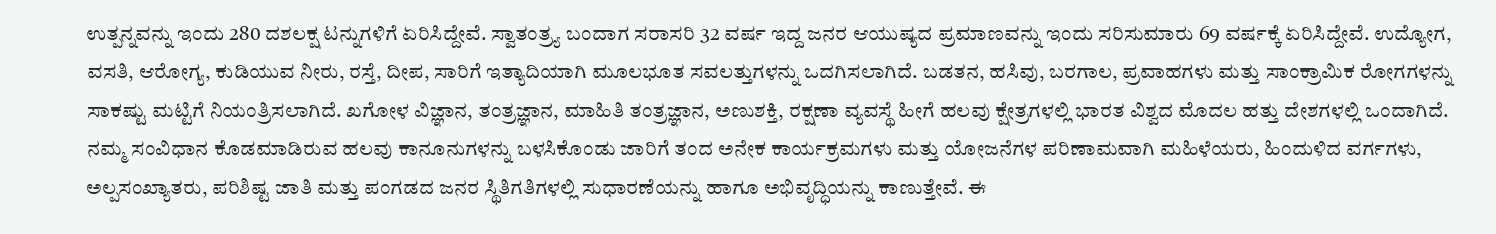ಉತ್ಪನ್ನವನ್ನು ಇಂದು 280 ದಶಲಕ್ಷ ಟನ್ನುಗಳಿಗೆ ಏರಿಸಿದ್ದೇವೆ. ಸ್ವಾತಂತ್ರ್ಯ ಬಂದಾಗ ಸರಾಸರಿ 32 ವರ್ಷ ಇದ್ದ ಜನರ ಆಯುಷ್ಯದ ಪ್ರಮಾಣವನ್ನು ಇಂದು ಸರಿಸುಮಾರು 69 ವರ್ಷಕ್ಕೆ ಏರಿಸಿದ್ದೇವೆ. ಉದ್ಯೋಗ, ವಸತಿ, ಆರೋಗ್ಯ, ಕುಡಿಯುವ ನೀರು, ರಸ್ತೆ, ದೀಪ, ಸಾರಿಗೆ ಇತ್ಯಾದಿಯಾಗಿ ಮೂಲಭೂತ ಸವಲತ್ತುಗಳನ್ನು ಒದಗಿಸಲಾಗಿದೆ. ಬಡತನ, ಹಸಿವು, ಬರಗಾಲ, ಪ್ರವಾಹಗಳು ಮತ್ತು ಸಾಂಕ್ರಾಮಿಕ ರೋಗಗಳನ್ನು ಸಾಕಷ್ಟು ಮಟ್ಟಿಗೆ ನಿಯಂತ್ರಿಸಲಾಗಿದೆ. ಖಗೋಳ ವಿಜ್ಞಾನ, ತಂತ್ರಜ್ಞಾನ, ಮಾಹಿತಿ ತಂತ್ರಜ್ಞಾನ, ಅಣುಶಕ್ತಿ, ರಕ್ಷಣಾ ವ್ಯವಸ್ಥೆ ಹೀಗೆ ಹಲವು ಕ್ಷೇತ್ರಗಳಲ್ಲಿ ಭಾರತ ವಿಶ್ವದ ಮೊದಲ ಹತ್ತು ದೇಶಗಳಲ್ಲಿ ಒಂದಾಗಿದೆ.
ನಮ್ಮ ಸಂವಿಧಾನ ಕೊಡಮಾಡಿರುವ ಹಲವು ಕಾನೂನುಗಳನ್ನು ಬಳಸಿಕೊಂಡು ಜಾರಿಗೆ ತಂದ ಅನೇಕ ಕಾರ್ಯಕ್ರಮಗಳು ಮತ್ತು ಯೋಜನೆಗಳ ಪರಿಣಾಮವಾಗಿ ಮಹಿಳೆಯರು, ಹಿಂದುಳಿದ ವರ್ಗಗಳು, ಅಲ್ಪಸಂಖ್ಯಾತರು, ಪರಿಶಿಷ್ಟ ಜಾತಿ ಮತ್ತು ಪಂಗಡದ ಜನರ ಸ್ಥಿತಿಗತಿಗಳಲ್ಲಿ ಸುಧಾರಣೆಯನ್ನು ಹಾಗೂ ಅಭಿವೃದ್ಧಿಯನ್ನು ಕಾಣುತ್ತೇವೆ. ಈ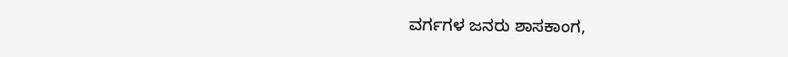ವರ್ಗಗಳ ಜನರು ಶಾಸಕಾಂಗ,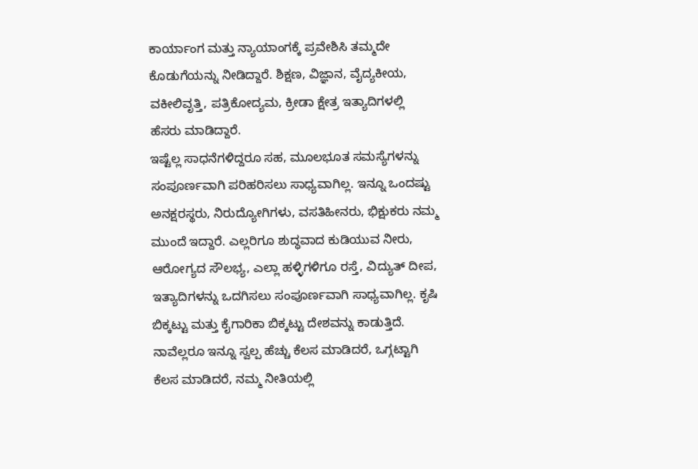ಕಾರ್ಯಾಂಗ ಮತ್ತು ನ್ಯಾಯಾಂಗಕ್ಕೆ ಪ್ರವೇಶಿಸಿ ತಮ್ಮದೇ ಕೊಡುಗೆಯನ್ನು ನೀಡಿದ್ದಾರೆ. ಶಿಕ್ಷಣ, ವಿಜ್ಞಾನ, ವೈದ್ಯಕೀಯ, ವಕೀಲಿವೃತ್ತಿ, ಪತ್ರಿಕೋದ್ಯಮ, ಕ್ರೀಡಾ ಕ್ಷೇತ್ರ ಇತ್ಯಾದಿಗಳಲ್ಲಿ ಹೆಸರು ಮಾಡಿದ್ದಾರೆ.
ಇಷ್ಟೆಲ್ಲ ಸಾಧನೆಗಳಿದ್ದರೂ ಸಹ, ಮೂಲಭೂತ ಸಮಸ್ಯೆಗಳನ್ನು ಸಂಪೂರ್ಣವಾಗಿ ಪರಿಹರಿಸಲು ಸಾಧ್ಯವಾಗಿಲ್ಲ. ಇನ್ನೂ ಒಂದಷ್ಟು ಅನಕ್ಷರಸ್ಥರು, ನಿರುದ್ಯೋಗಿಗಳು, ವಸತಿಹೀನರು, ಭಿಕ್ಷುಕರು ನಮ್ಮ ಮುಂದೆ ಇದ್ದಾರೆ. ಎಲ್ಲರಿಗೂ ಶುದ್ಧವಾದ ಕುಡಿಯುವ ನೀರು, ಆರೋಗ್ಯದ ಸೌಲಭ್ಯ, ಎಲ್ಲಾ ಹಳ್ಳಿಗಳಿಗೂ ರಸ್ತೆ, ವಿದ್ಯುತ್ ದೀಪ, ಇತ್ಯಾದಿಗಳನ್ನು ಒದಗಿಸಲು ಸಂಪೂರ್ಣವಾಗಿ ಸಾಧ್ಯವಾಗಿಲ್ಲ. ಕೃಷಿ ಬಿಕ್ಕಟ್ಟು ಮತ್ತು ಕೈಗಾರಿಕಾ ಬಿಕ್ಕಟ್ಟು ದೇಶವನ್ನು ಕಾಡುತ್ತಿದೆ. ನಾವೆಲ್ಲರೂ ಇನ್ನೂ ಸ್ವಲ್ಪ ಹೆಚ್ಚು ಕೆಲಸ ಮಾಡಿದರೆ, ಒಗ್ಗಟ್ಟಾಗಿ ಕೆಲಸ ಮಾಡಿದರೆ, ನಮ್ಮ ನೀತಿಯಲ್ಲಿ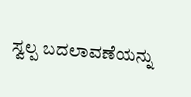ಸ್ವಲ್ಪ ಬದಲಾವಣೆಯನ್ನು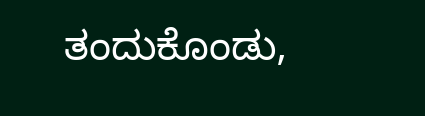ತಂದುಕೊಂಡು,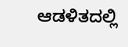ಆಡಳಿತದಲ್ಲಿ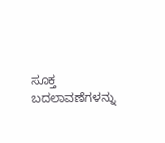ಸೂಕ್ತ ಬದಲಾವಣೆಗಳನ್ನು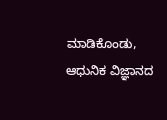ಮಾಡಿಕೊಂಡು, ಆಧುನಿಕ ವಿಜ್ಞಾನದ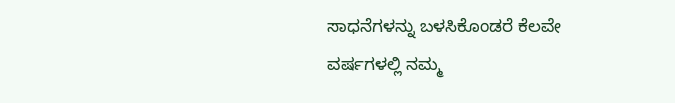ಸಾಧನೆಗಳನ್ನು ಬಳಸಿಕೊಂಡರೆ ಕೆಲವೇ ವರ್ಷಗಳಲ್ಲಿ ನಮ್ಮ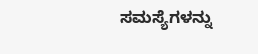ಸಮಸ್ಯೆಗಳನ್ನು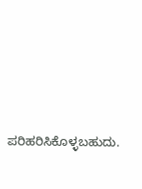ಪರಿಹರಿಸಿಕೊಳ್ಳಬಹುದು.